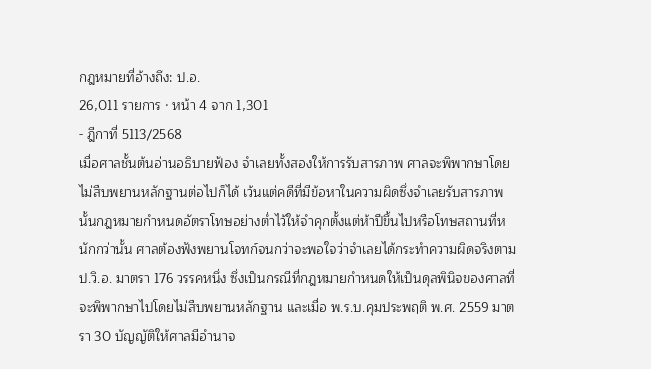กฎหมายที่อ้างถึง: ป.อ.
26,011 รายการ · หน้า 4 จาก 1,301
- ฎีกาที่ 5113/2568
เมื่อศาลชั้นต้นอ่านอธิบายฟ้อง จำเลยทั้งสองให้การรับสารภาพ ศาลจะพิพากษาโดยไม่สืบพยานหลักฐานต่อไปก็ได้ เว้นแต่คดีที่มีข้อหาในความผิดซึ่งจำเลยรับสารภาพนั้นกฎหมายกำหนดอัตราโทษอย่างต่ำไว้ให้จำคุกตั้งแต่ห้าปีขึ้นไปหรือโทษสถานที่หนักกว่านั้น ศาลต้องฟังพยานโจทก์จนกว่าจะพอใจว่าจำเลยได้กระทำความผิดจริงตาม ป.วิ.อ. มาตรา 176 วรรคหนึ่ง ซึ่งเป็นกรณีที่กฎหมายกำหนดให้เป็นดุลพินิจของศาลที่จะพิพากษาไปโดยไม่สืบพยานหลักฐาน และเมื่อ พ.ร.บ.คุมประพฤติ พ.ศ. 2559 มาตรา 30 บัญญัติให้ศาลมีอำนาจ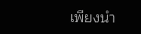เพียงนำ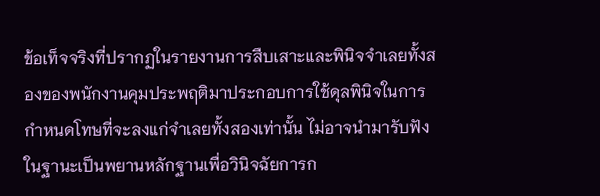ข้อเท็จจริงที่ปรากฏในรายงานการสืบเสาะและพินิจจำเลยทั้งสองของพนักงานคุมประพฤติมาประกอบการใช้ดุลพินิจในการกำหนดโทษที่จะลงแก่จำเลยทั้งสองเท่านั้น ไม่อาจนำมารับฟังในฐานะเป็นพยานหลักฐานเพื่อวินิจฉัยการก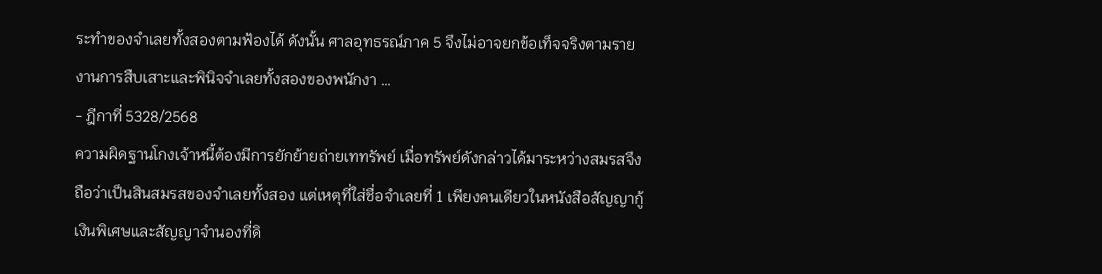ระทำของจำเลยทั้งสองตามฟ้องได้ ดังนั้น ศาลอุทธรณ์ภาค 5 จึงไม่อาจยกข้อเท็จจริงตามรายงานการสืบเสาะและพินิจจำเลยทั้งสองของพนักงา …
- ฎีกาที่ 5328/2568
ความผิดฐานโกงเจ้าหนี้ต้องมีการยักย้ายถ่ายเททรัพย์ เมื่อทรัพย์ดังกล่าวได้มาระหว่างสมรสจึงถือว่าเป็นสินสมรสของจำเลยทั้งสอง แต่เหตุที่ใส่ชื่อจำเลยที่ 1 เพียงคนเดียวในหนังสือสัญญากู้เงินพิเศษและสัญญาจำนองที่ดิ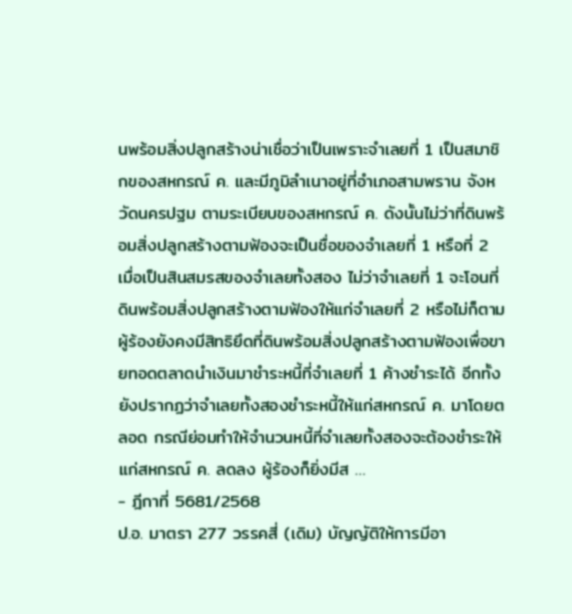นพร้อมสิ่งปลูกสร้างน่าเชื่อว่าเป็นเพราะจำเลยที่ 1 เป็นสมาชิกของสหกรณ์ ค. และมีภูมิลำเนาอยู่ที่อำเภอสามพราน จังหวัดนครปฐม ตามระเบียบของสหกรณ์ ค. ดังนั้นไม่ว่าที่ดินพร้อมสิ่งปลูกสร้างตามฟ้องจะเป็นชื่อของจำเลยที่ 1 หรือที่ 2 เมื่อเป็นสินสมรสของจำเลยทั้งสอง ไม่ว่าจำเลยที่ 1 จะโอนที่ดินพร้อมสิ่งปลูกสร้างตามฟ้องให้แก่จำเลยที่ 2 หรือไม่ก็ตาม ผู้ร้องยังคงมีสิทธิยึดที่ดินพร้อมสิ่งปลูกสร้างตามฟ้องเพื่อขายทอดตลาดนำเงินมาชำระหนี้ที่จำเลยที่ 1 ค้างชำระได้ อีกทั้งยังปรากฏว่าจำเลยทั้งสองชำระหนี้ให้แก่สหกรณ์ ค. มาโดยตลอด กรณีย่อมทำให้จำนวนหนี้ที่จำเลยทั้งสองจะต้องชำระให้แก่สหกรณ์ ค. ลดลง ผู้ร้องก็ยิ่งมีส …
- ฎีกาที่ 5681/2568
ป.อ. มาตรา 277 วรรคสี่ (เดิม) บัญญัติให้การมีอา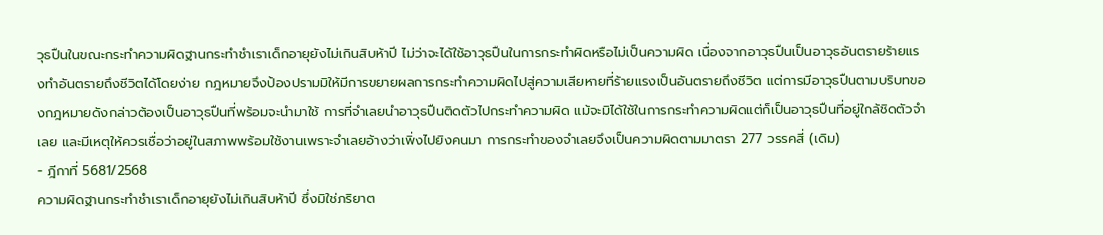วุธปืนในขณะกระทำความผิดฐานกระทำชำเราเด็กอายุยังไม่เกินสิบห้าปี ไม่ว่าจะได้ใช้อาวุธปืนในการกระทำผิดหรือไม่เป็นความผิด เนื่องจากอาวุธปืนเป็นอาวุธอันตรายร้ายแรงทำอันตรายถึงชีวิตได้โดยง่าย กฎหมายจึงป้องปรามมิให้มีการขยายผลการกระทำความผิดไปสู่ความเสียหายที่ร้ายแรงเป็นอันตรายถึงชีวิต แต่การมีอาวุธปืนตามบริบทของกฎหมายดังกล่าวต้องเป็นอาวุธปืนที่พร้อมจะนำมาใช้ การที่จำเลยนำอาวุธปืนติดตัวไปกระทำความผิด แม้จะมิได้ใช้ในการกระทำความผิดแต่ก็เป็นอาวุธปืนที่อยู่ใกล้ชิดตัวจำเลย และมีเหตุให้ควรเชื่อว่าอยู่ในสภาพพร้อมใช้งานเพราะจำเลยอ้างว่าเพิ่งไปยิงคนมา การกระทำของจำเลยจึงเป็นความผิดตามมาตรา 277 วรรคสี่ (เดิม)
- ฎีกาที่ 5681/2568
ความผิดฐานกระทำชำเราเด็กอายุยังไม่เกินสิบห้าปี ซึ่งมิใช่ภริยาต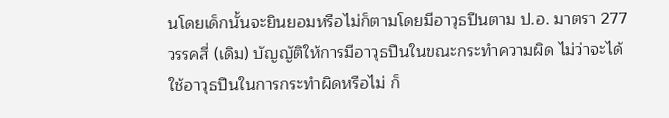นโดยเด็กนั้นจะยินยอมหรือไม่ก็ตามโดยมีอาวุธปืนตาม ป.อ. มาตรา 277 วรรคสี่ (เดิม) บัญญัติให้การมีอาวุธปืนในขณะกระทำความผิด ไม่ว่าจะได้ใช้อาวุธปืนในการกระทำผิดหรือไม่ ก็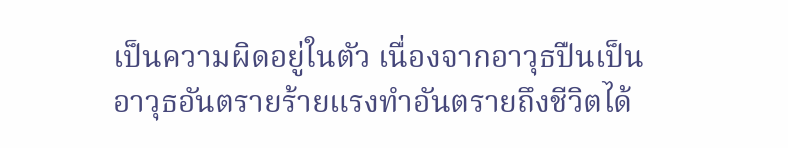เป็นความผิดอยู่ในตัว เนื่องจากอาวุธปืนเป็นอาวุธอันตรายร้ายแรงทำอันตรายถึงชีวิตได้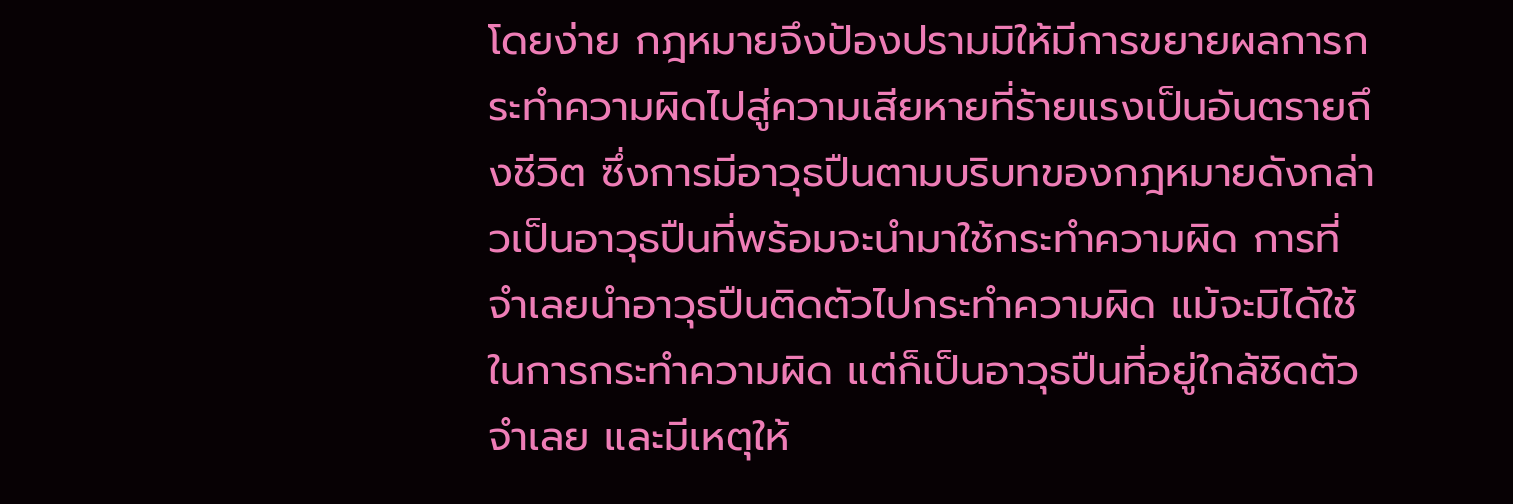โดยง่าย กฎหมายจึงป้องปรามมิให้มีการขยายผลการกระทำความผิดไปสู่ความเสียหายที่ร้ายแรงเป็นอันตรายถึงชีวิต ซึ่งการมีอาวุธปืนตามบริบทของกฎหมายดังกล่าวเป็นอาวุธปืนที่พร้อมจะนำมาใช้กระทำความผิด การที่จำเลยนำอาวุธปืนติดตัวไปกระทำความผิด แม้จะมิได้ใช้ในการกระทำความผิด แต่ก็เป็นอาวุธปืนที่อยู่ใกล้ชิดตัวจำเลย และมีเหตุให้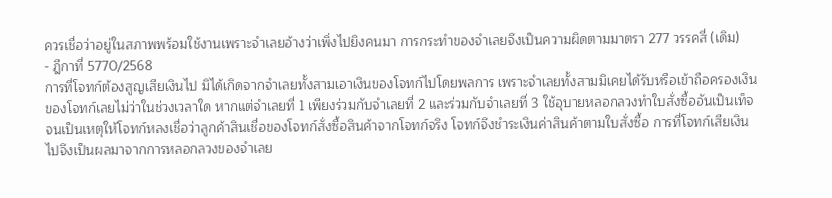ควรเชื่อว่าอยู่ในสภาพพร้อมใช้งานเพราะจำเลยอ้างว่าเพิ่งไปยิงคนมา การกระทำของจำเลยจึงเป็นความผิดตามมาตรา 277 วรรคสี่ (เดิม)
- ฎีกาที่ 5770/2568
การที่โจทก์ต้องสูญเสียเงินไป มิได้เกิดจากจำเลยทั้งสามเอาเงินของโจทก์ไปโดยพลการ เพราะจำเลยทั้งสามมิเคยได้รับหรือเข้าถือครองเงินของโจทก์เลยไม่ว่าในช่วงเวลาใด หากแต่จำเลยที่ 1 เพียงร่วมกับจำเลยที่ 2 และร่วมกับจำเลยที่ 3 ใช้อุบายหลอกลวงทำใบสั่งซื้ออันเป็นเท็จจนเป็นเหตุให้โจทก์หลงเชื่อว่าลูกค้าสินเชื่อของโจทก์สั่งซื้อสินค้าจากโจทก์จริง โจทก์จึงชำระเงินค่าสินค้าตามใบสั่งซื้อ การที่โจทก์เสียเงินไปจึงเป็นผลมาจากการหลอกลวงของจำเลย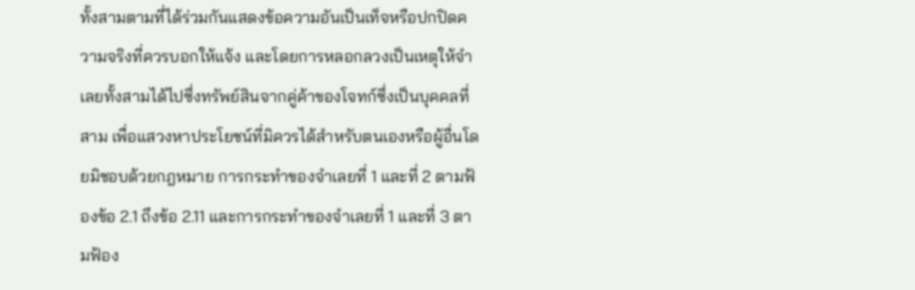ทั้งสามตามที่ได้ร่วมกันแสดงข้อความอันเป็นเท็จหรือปกปิดความจริงที่ควรบอกให้แจ้ง และโดยการหลอกลวงเป็นเหตุให้จำเลยทั้งสามได้ไปซึ่งทรัพย์สินจากคู่ค้าของโจทก์ซึ่งเป็นบุคคลที่สาม เพื่อแสวงหาประโยชน์ที่มิควรได้สำหรับตนเองหรือผู้อื่นโดยมิชอบด้วยกฎหมาย การกระทำของจำเลยที่ 1 และที่ 2 ตามฟ้องข้อ 2.1 ถึงข้อ 2.11 และการกระทำของจำเลยที่ 1 และที่ 3 ตามฟ้อง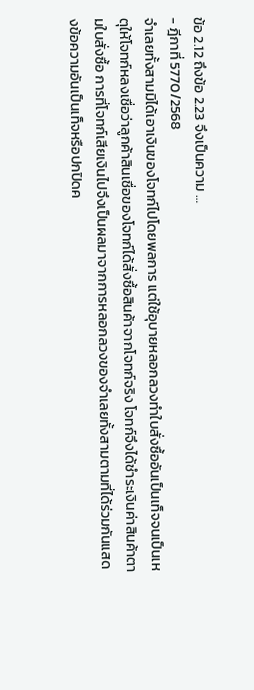ข้อ 2.12 ถึงข้อ 2.23 จึงเป็นความ …
- ฎีกาที่ 5770/2568
จำเลยทั้งสามมิได้เอาเงินของโจทก์ไปโดยพลการ แต่ใช้อุบายหลอกลวงทำใบสั่งซื้ออันเป็นเท็จจนเป็นเหตุให้โจทก์หลงเชื่อว่าลูกค้าสินเชื่อของโจทก์ได้สั่งซื้อสินค้าจากโจทก์จริง โจทก์จึงได้ชำระเงินค่าสินค้าตามใบสั่งซื้อ การที่โจทก์เสียเงินไปจึงเป็นผลมาจากการหลอกลวงของจำเลยทั้งสามตามที่ได้ร่วมกันแสดงข้อความอันเป็นเท็จหรือปกปิดค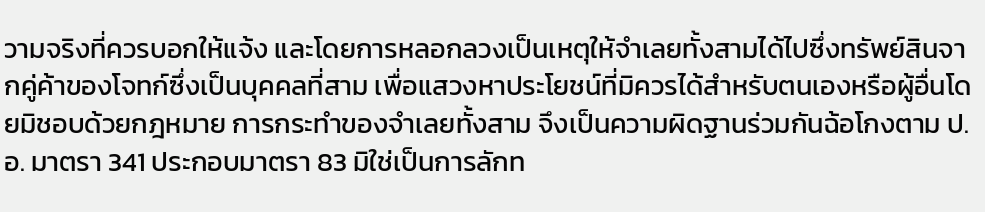วามจริงที่ควรบอกให้แจ้ง และโดยการหลอกลวงเป็นเหตุให้จำเลยทั้งสามได้ไปซึ่งทรัพย์สินจากคู่ค้าของโจทก์ซึ่งเป็นบุคคลที่สาม เพื่อแสวงหาประโยชน์ที่มิควรได้สำหรับตนเองหรือผู้อื่นโดยมิชอบด้วยกฎหมาย การกระทำของจำเลยทั้งสาม จึงเป็นความผิดฐานร่วมกันฉ้อโกงตาม ป.อ. มาตรา 341 ประกอบมาตรา 83 มิใช่เป็นการลักท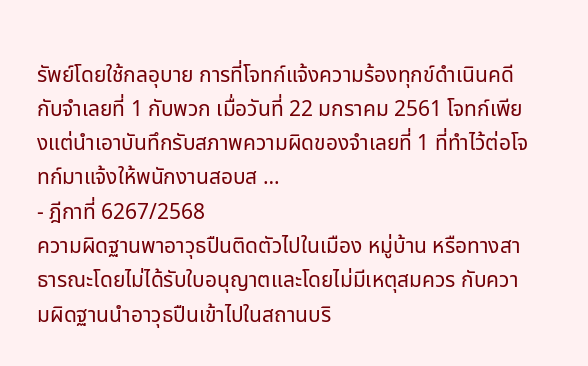รัพย์โดยใช้กลอุบาย การที่โจทก์แจ้งความร้องทุกข์ดำเนินคดีกับจำเลยที่ 1 กับพวก เมื่อวันที่ 22 มกราคม 2561 โจทก์เพียงแต่นำเอาบันทึกรับสภาพความผิดของจำเลยที่ 1 ที่ทำไว้ต่อโจทก์มาแจ้งให้พนักงานสอบส …
- ฎีกาที่ 6267/2568
ความผิดฐานพาอาวุธปืนติดตัวไปในเมือง หมู่บ้าน หรือทางสาธารณะโดยไม่ได้รับใบอนุญาตและโดยไม่มีเหตุสมควร กับความผิดฐานนำอาวุธปืนเข้าไปในสถานบริ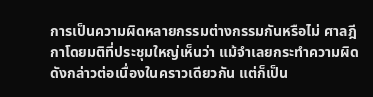การเป็นความผิดหลายกรรมต่างกรรมกันหรือไม่ ศาลฎีกาโดยมติที่ประชุมใหญ่เห็นว่า แม้จำเลยกระทำความผิดดังกล่าวต่อเนื่องในคราวเดียวกัน แต่ก็เป็น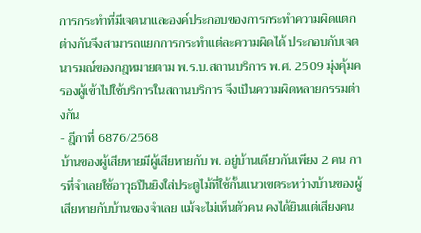การกระทำที่มีเจตนาและองค์ประกอบของการกระทำความผิดแตกต่างกันจึงสามารถแยกการกระทำแต่ละความผิดได้ ประกอบกับเจตนารมณ์ของกฎหมายตาม พ.ร.บ.สถานบริการ พ.ศ. 2509 มุ่งคุ้มครองผู้เข้าไปใช้บริการในสถานบริการ จึงเป็นความผิดหลายกรรมต่างกัน
- ฎีกาที่ 6876/2568
บ้านของผู้เสียหายมีผู้เสียหายกับ พ. อยู่บ้านเดียวกันเพียง 2 คน การที่จำเลยใช้อาวุธปืนยิงใส่ประตูไม้ที่ใช้กั้นแนวเขตระหว่างบ้านของผู้เสียหายกับบ้านของจำเลย แม้จะไม่เห็นตัวคน คงได้ยินแต่เสียงคน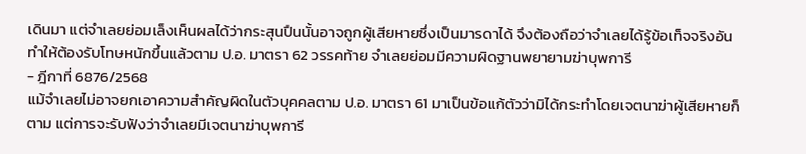เดินมา แต่จำเลยย่อมเล็งเห็นผลได้ว่ากระสุนปืนนั้นอาจถูกผู้เสียหายซึ่งเป็นมารดาได้ จึงต้องถือว่าจำเลยได้รู้ข้อเท็จจริงอันทำให้ต้องรับโทษหนักขึ้นแล้วตาม ป.อ. มาตรา 62 วรรคท้าย จำเลยย่อมมีความผิดฐานพยายามฆ่าบุพการี
- ฎีกาที่ 6876/2568
แม้จำเลยไม่อาจยกเอาความสำคัญผิดในตัวบุคคลตาม ป.อ. มาตรา 61 มาเป็นข้อแก้ตัวว่ามิได้กระทำโดยเจตนาฆ่าผู้เสียหายก็ตาม แต่การจะรับฟังว่าจำเลยมีเจตนาฆ่าบุพการี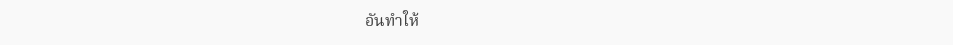อันทำให้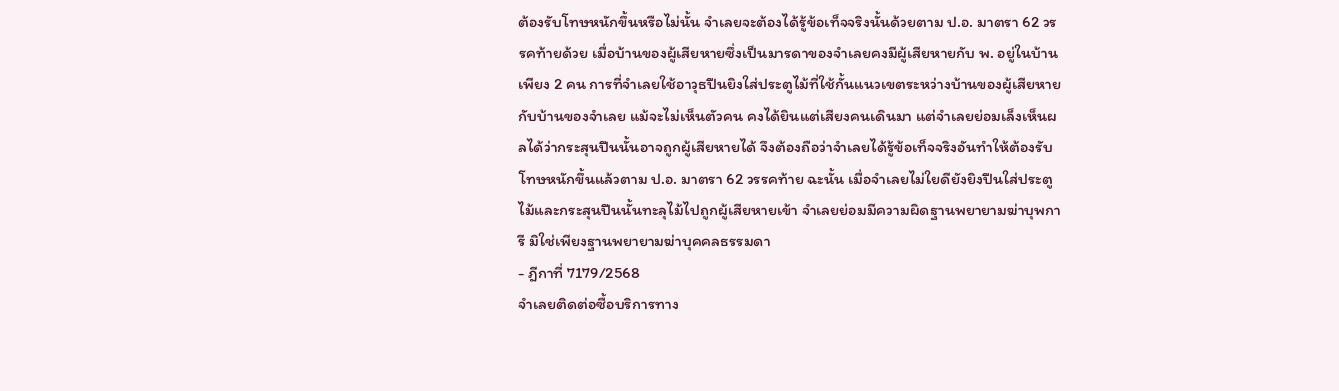ต้องรับโทษหนักขึ้นหรือไม่นั้น จำเลยจะต้องได้รู้ข้อเท็จจริงนั้นด้วยตาม ป.อ. มาตรา 62 วรรคท้ายด้วย เมื่อบ้านของผู้เสียหายซึ่งเป็นมารดาของจำเลยคงมีผู้เสียหายกับ พ. อยู่ในบ้านเพียง 2 คน การที่จำเลยใช้อาวุธปืนยิงใส่ประตูไม้ที่ใช้กั้นแนวเขตระหว่างบ้านของผู้เสียหายกับบ้านของจำเลย แม้จะไม่เห็นตัวคน คงได้ยินแต่เสียงคนเดินมา แต่จำเลยย่อมเล็งเห็นผลได้ว่ากระสุนปืนนั้นอาจถูกผู้เสียหายได้ จึงต้องถือว่าจำเลยได้รู้ข้อเท็จจริงอันทำให้ต้องรับโทษหนักขึ้นแล้วตาม ป.อ. มาตรา 62 วรรคท้าย ฉะนั้น เมื่อจำเลยไม่ใยดียังยิงปืนใส่ประตูไม้และกระสุนปืนนั้นทะลุไม้ไปถูกผู้เสียหายเข้า จำเลยย่อมมีความผิดฐานพยายามฆ่าบุพการี มิใช่เพียงฐานพยายามฆ่าบุคคลธรรมดา
- ฎีกาที่ 7179/2568
จำเลยติดต่อซื้อบริการทาง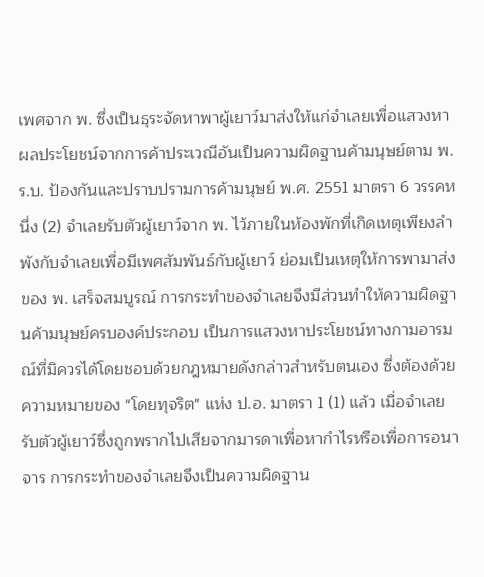เพศจาก พ. ซึ่งเป็นธุระจัดหาพาผู้เยาว์มาส่งให้แก่จำเลยเพื่อแสวงหาผลประโยชน์จากการค้าประเวณีอันเป็นความผิดฐานค้ามนุษย์ตาม พ.ร.บ. ป้องกันและปราบปรามการค้ามนุษย์ พ.ศ. 2551 มาตรา 6 วรรคหนึ่ง (2) จำเลยรับตัวผู้เยาว์จาก พ. ไว้ภายในห้องพักที่เกิดเหตุเพียงลำพังกับจำเลยเพื่อมีเพศสัมพันธ์กับผู้เยาว์ ย่อมเป็นเหตุให้การพามาส่งของ พ. เสร็จสมบูรณ์ การกระทำของจำเลยจึงมีส่วนทำให้ความผิดฐานค้ามนุษย์ครบองค์ประกอบ เป็นการแสวงหาประโยชน์ทางกามอารมณ์ที่มิควรได้โดยชอบด้วยกฎหมายดังกล่าวสำหรับตนเอง ซึ่งต้องด้วยความหมายของ "โดยทุจริต" แห่ง ป.อ. มาตรา 1 (1) แล้ว เมื่อจำเลยรับตัวผู้เยาว์ซึ่งถูกพรากไปเสียจากมารดาเพื่อหากำไรหรือเพื่อการอนาจาร การกระทำของจำเลยจึงเป็นความผิดฐาน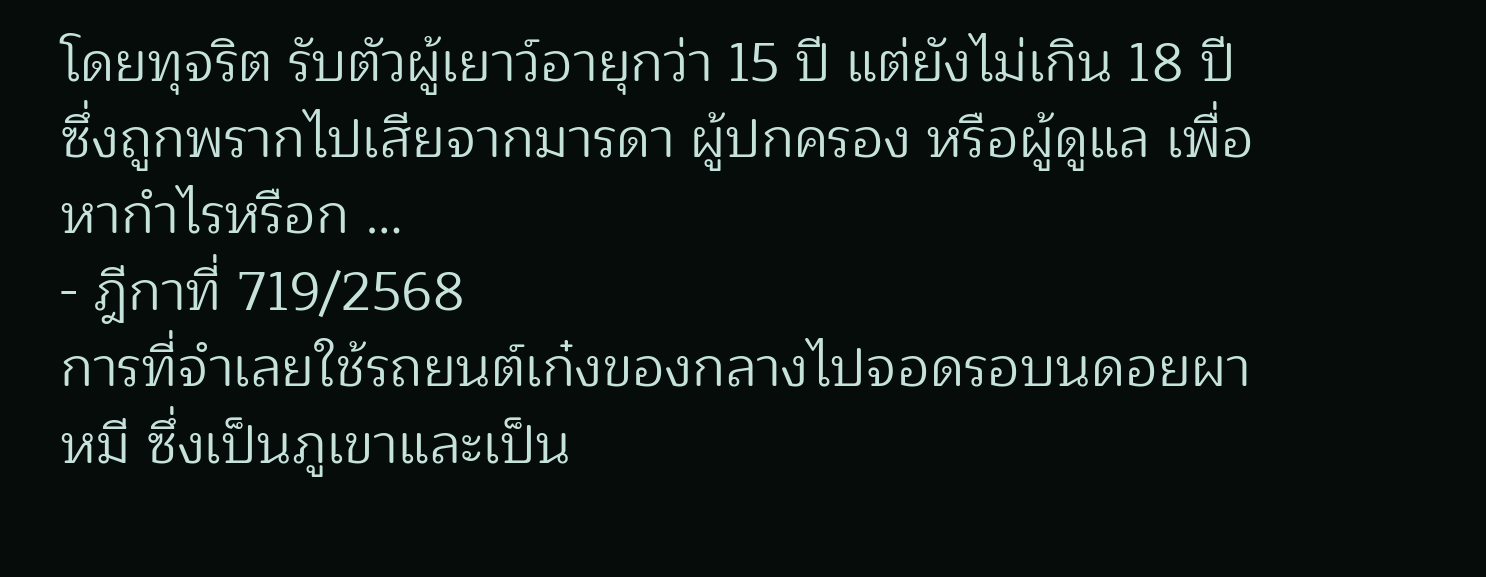โดยทุจริต รับตัวผู้เยาว์อายุกว่า 15 ปี แต่ยังไม่เกิน 18 ปี ซึ่งถูกพรากไปเสียจากมารดา ผู้ปกครอง หรือผู้ดูแล เพื่อหากำไรหรือก …
- ฎีกาที่ 719/2568
การที่จำเลยใช้รถยนต์เก๋งของกลางไปจอดรอบนดอยผาหมี ซึ่งเป็นภูเขาและเป็น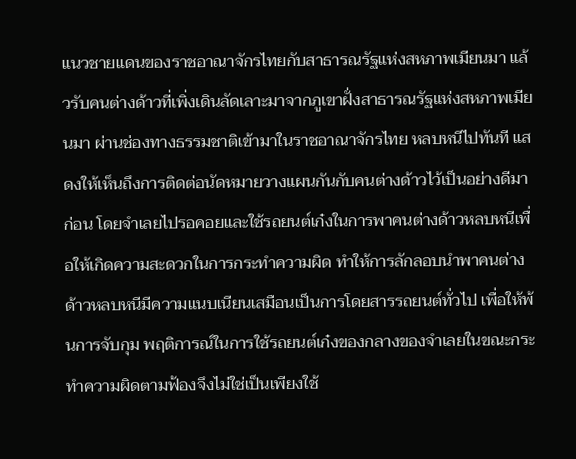แนวชายแดนของราชอาณาจักรไทยกับสาธารณรัฐแห่งสหภาพเมียนมา แล้วรับคนต่างด้าวที่เพิ่งเดินลัดเลาะมาจากภูเขาฝั่งสาธารณรัฐแห่งสหภาพเมียนมา ผ่านช่องทางธรรมชาติเข้ามาในราชอาณาจักรไทย หลบหนีไปทันที แสดงให้เห็นถึงการติดต่อนัดหมายวางแผนกันกับคนต่างด้าวไว้เป็นอย่างดีมาก่อน โดยจำเลยไปรอคอยและใช้รถยนต์เก๋งในการพาคนต่างด้าวหลบหนีเพื่อให้เกิดความสะดวกในการกระทำความผิด ทำให้การลักลอบนำพาคนต่างด้าวหลบหนีมีความแนบเนียนเสมือนเป็นการโดยสารรถยนต์ทั่วไป เพื่อให้พ้นการจับกุม พฤติการณ์ในการใช้รถยนต์เก๋งของกลางของจำเลยในขณะกระทำความผิดตามฟ้องจึงไม่ใช่เป็นเพียงใช้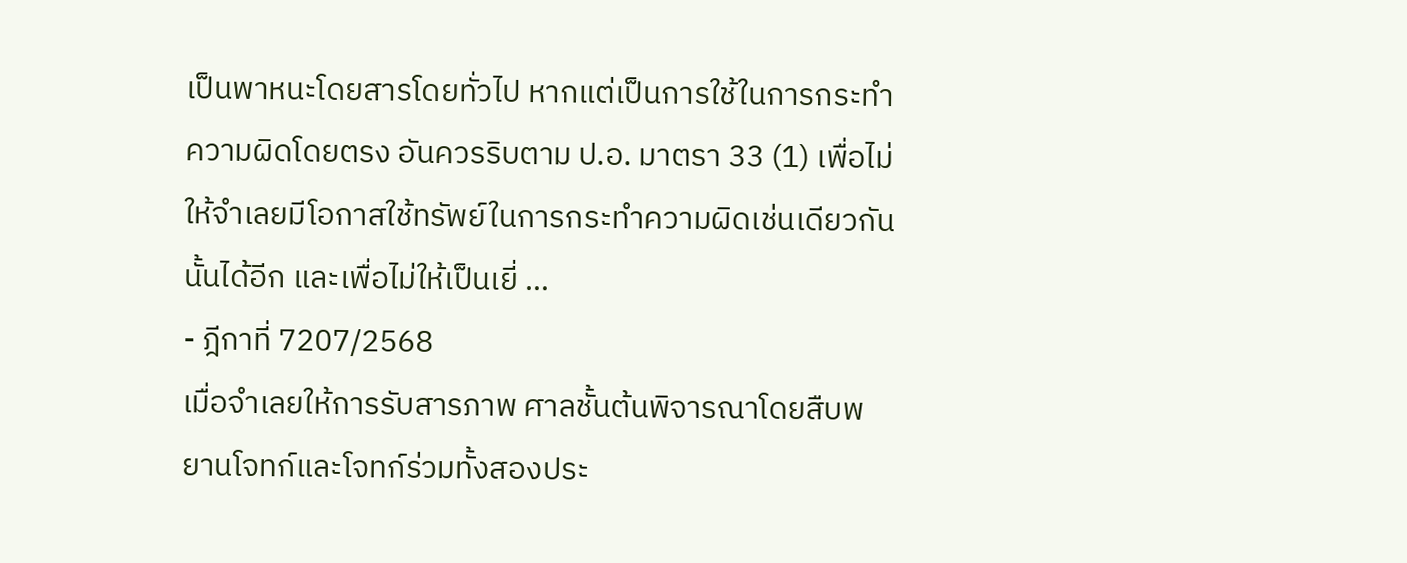เป็นพาหนะโดยสารโดยทั่วไป หากแต่เป็นการใช้ในการกระทำความผิดโดยตรง อันควรริบตาม ป.อ. มาตรา 33 (1) เพื่อไม่ให้จำเลยมีโอกาสใช้ทรัพย์ในการกระทำความผิดเช่นเดียวกันนั้นได้อีก และเพื่อไม่ให้เป็นเยี่ …
- ฎีกาที่ 7207/2568
เมื่อจำเลยให้การรับสารภาพ ศาลชั้นต้นพิจารณาโดยสืบพยานโจทก์และโจทก์ร่วมทั้งสองประ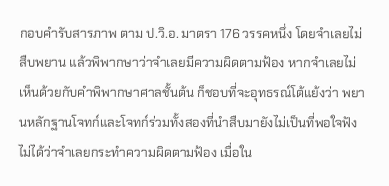กอบคำรับสารภาพ ตาม ป.วิ.อ. มาตรา 176 วรรคหนึ่ง โดยจำเลยไม่สืบพยาน แล้วพิพากษาว่าจำเลยมีความผิดตามฟ้อง หากจำเลยไม่เห็นด้วยกับคำพิพากษาศาลชั้นต้น ก็ชอบที่จะอุทธรณ์โต้แย้งว่า พยานหลักฐานโจทก์และโจทก์ร่วมทั้งสองที่นำสืบมายังไม่เป็นที่พอใจฟังไม่ได้ว่าจำเลยกระทำความผิดตามฟ้อง เมื่อใน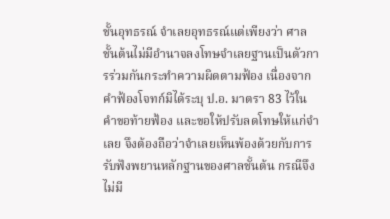ชั้นอุทธรณ์ จำเลยอุทธรณ์แต่เพียงว่า ศาลชั้นต้นไม่มีอำนาจลงโทษจำเลยฐานเป็นตัวการร่วมกันกระทำความผิดตามฟ้อง เนื่องจากคำฟ้องโจทก์มิได้ระบุ ป.อ. มาตรา 83 ไว้ในคำขอท้ายฟ้อง และขอให้ปรับลดโทษให้แก่จำเลย จึงต้องถือว่าจำเลยเห็นพ้องด้วยกับการรับฟังพยานหลักฐานของศาลชั้นต้น กรณีจึงไม่มี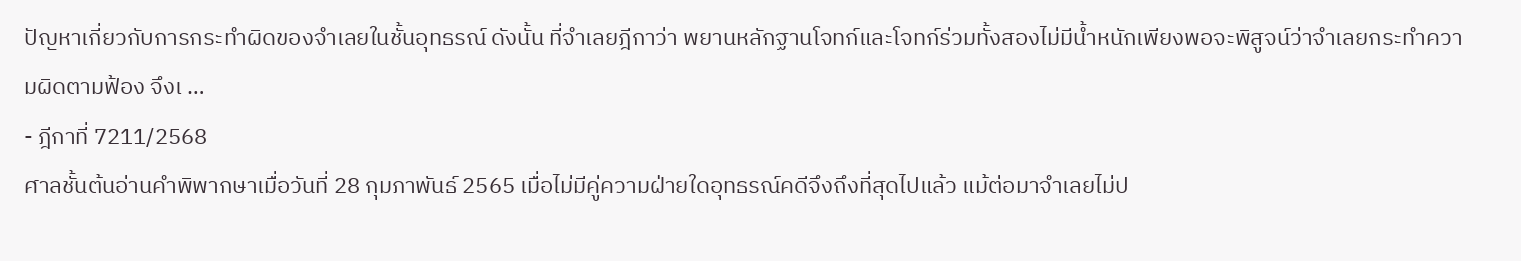ปัญหาเกี่ยวกับการกระทำผิดของจำเลยในชั้นอุทธรณ์ ดังนั้น ที่จำเลยฎีกาว่า พยานหลักฐานโจทก์และโจทก์ร่วมทั้งสองไม่มีน้ำหนักเพียงพอจะพิสูจน์ว่าจำเลยกระทำความผิดตามฟ้อง จึงเ …
- ฎีกาที่ 7211/2568
ศาลชั้นต้นอ่านคำพิพากษาเมื่อวันที่ 28 กุมภาพันธ์ 2565 เมื่อไม่มีคู่ความฝ่ายใดอุทธรณ์คดีจึงถึงที่สุดไปแล้ว แม้ต่อมาจำเลยไม่ป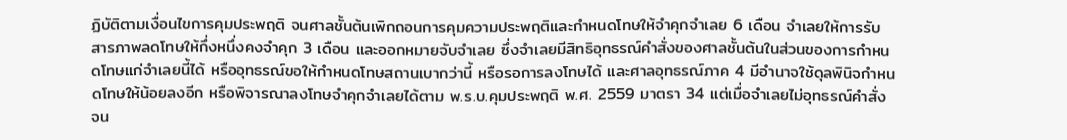ฏิบัติตามเงื่อนไขการคุมประพฤติ จนศาลชั้นต้นเพิกถอนการคุมความประพฤติและกำหนดโทษให้จำคุกจำเลย 6 เดือน จำเลยให้การรับสารภาพลดโทษให้กึ่งหนึ่งคงจำคุก 3 เดือน และออกหมายจับจำเลย ซึ่งจำเลยมีสิทธิอุทธรณ์คำสั่งของศาลชั้นต้นในส่วนของการกำหนดโทษแก่จำเลยนี้ได้ หรืออุทธรณ์ขอให้กำหนดโทษสถานเบากว่านี้ หรือรอการลงโทษได้ และศาลอุทธรณ์ภาค 4 มีอำนาจใช้ดุลพินิจกำหนดโทษให้น้อยลงอีก หรือพิจารณาลงโทษจำคุกจำเลยได้ตาม พ.ร.บ.คุมประพฤติ พ.ศ. 2559 มาตรา 34 แต่เมื่อจำเลยไม่อุทธรณ์คำสั่ง จน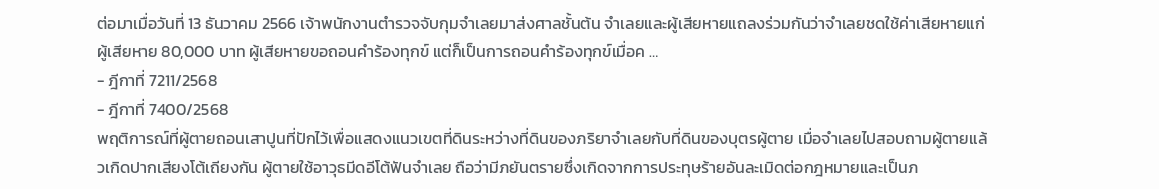ต่อมาเมื่อวันที่ 13 ธันวาคม 2566 เจ้าพนักงานตำรวจจับกุมจำเลยมาส่งศาลชั้นต้น จำเลยและผู้เสียหายแถลงร่วมกันว่าจำเลยชดใช้ค่าเสียหายแก่ผู้เสียหาย 80,000 บาท ผู้เสียหายขอถอนคำร้องทุกข์ แต่ก็เป็นการถอนคำร้องทุกข์เมื่อค …
- ฎีกาที่ 7211/2568
- ฎีกาที่ 7400/2568
พฤติการณ์ที่ผู้ตายถอนเสาปูนที่ปักไว้เพื่อแสดงแนวเขตที่ดินระหว่างที่ดินของภริยาจำเลยกับที่ดินของบุตรผู้ตาย เมื่อจำเลยไปสอบถามผู้ตายแล้วเกิดปากเสียงโต้เถียงกัน ผู้ตายใช้อาวุธมีดอีโต้ฟันจำเลย ถือว่ามีภยันตรายซึ่งเกิดจากการประทุษร้ายอันละเมิดต่อกฎหมายและเป็นภ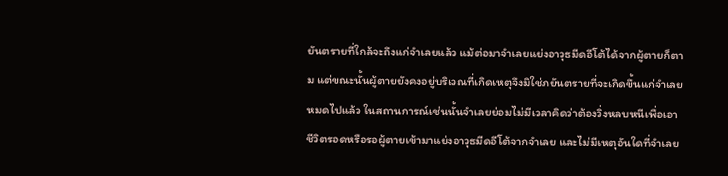ยันตรายที่ใกล้จะถึงแก่จำเลยแล้ว แม้ต่อมาจำเลยแย่งอาวุธมีดอีโต้ได้จากผู้ตายก็ตาม แต่ขณะนั้นผู้ตายยังคงอยู่บริเวณที่เกิดเหตุจึงมิใช่ภยันตรายที่จะเกิดขึ้นแก่จำเลยหมดไปแล้ว ในสถานการณ์เช่นนั้นจำเลยย่อมไม่มีเวลาคิดว่าต้องวิ่งหลบหนีเพื่อเอาชีวิตรอดหรือรอผู้ตายเข้ามาแย่งอาวุธมีดอีโต้จากจำเลย และไม่มีเหตุอันใดที่จำเลย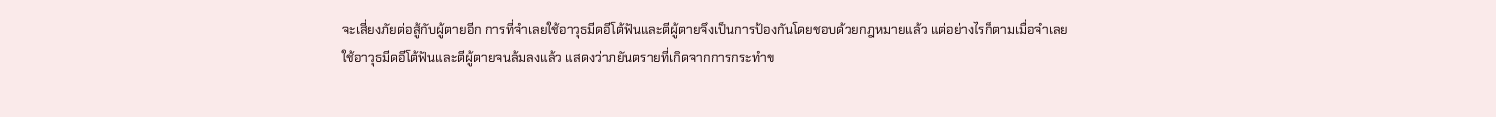จะเสี่ยงภัยต่อสู้กับผู้ตายอีก การที่จำเลยใช้อาวุธมีดอีโต้ฟันและตีผู้ตายจึงเป็นการป้องกันโดยชอบด้วยกฎหมายแล้ว แต่อย่างไรก็ตามเมื่อจำเลยใช้อาวุธมีดอีโต้ฟันและตีผู้ตายจนล้มลงแล้ว แสดงว่าภยันตรายที่เกิดจากการกระทำข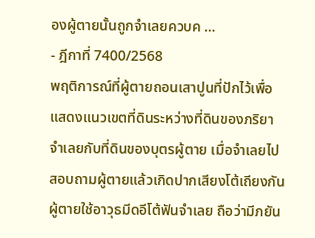องผู้ตายนั้นถูกจำเลยควบค …
- ฎีกาที่ 7400/2568
พฤติการณ์ที่ผู้ตายถอนเสาปูนที่ปักไว้เพื่อแสดงแนวเขตที่ดินระหว่างที่ดินของภริยาจำเลยกับที่ดินของบุตรผู้ตาย เมื่อจำเลยไปสอบถามผู้ตายแล้วเกิดปากเสียงโต้เถียงกัน ผู้ตายใช้อาวุธมีดอีโต้ฟันจำเลย ถือว่ามีภยัน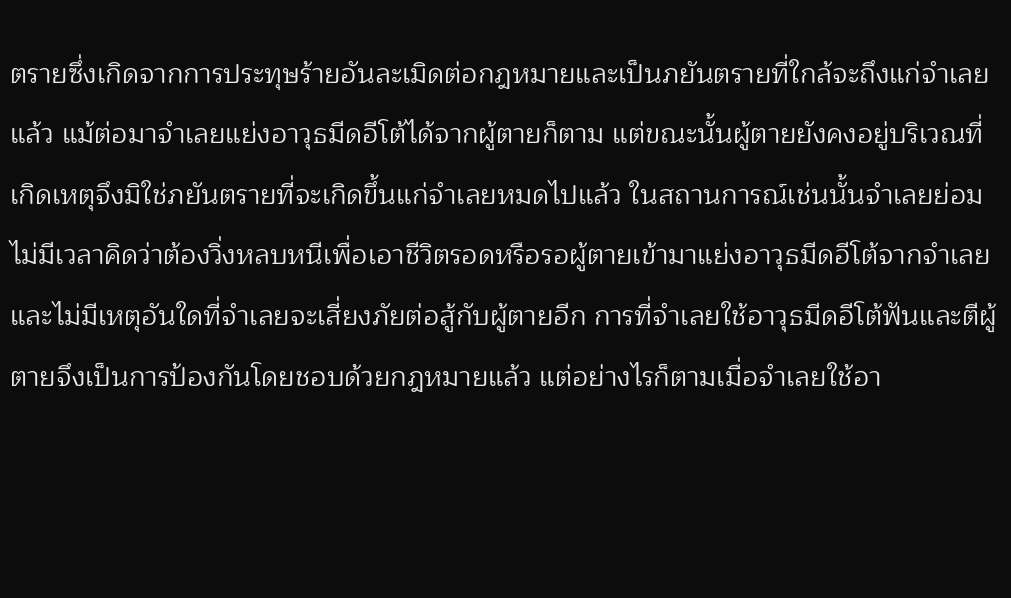ตรายซึ่งเกิดจากการประทุษร้ายอันละเมิดต่อกฎหมายและเป็นภยันตรายที่ใกล้จะถึงแก่จำเลยแล้ว แม้ต่อมาจำเลยแย่งอาวุธมีดอีโต้ได้จากผู้ตายก็ตาม แต่ขณะนั้นผู้ตายยังคงอยู่บริเวณที่เกิดเหตุจึงมิใช่ภยันตรายที่จะเกิดขึ้นแก่จำเลยหมดไปแล้ว ในสถานการณ์เช่นนั้นจำเลยย่อมไม่มีเวลาคิดว่าต้องวิ่งหลบหนีเพื่อเอาชีวิตรอดหรือรอผู้ตายเข้ามาแย่งอาวุธมีดอีโต้จากจำเลย และไม่มีเหตุอันใดที่จำเลยจะเสี่ยงภัยต่อสู้กับผู้ตายอีก การที่จำเลยใช้อาวุธมีดอีโต้ฟันและตีผู้ตายจึงเป็นการป้องกันโดยชอบด้วยกฎหมายแล้ว แต่อย่างไรก็ตามเมื่อจำเลยใช้อา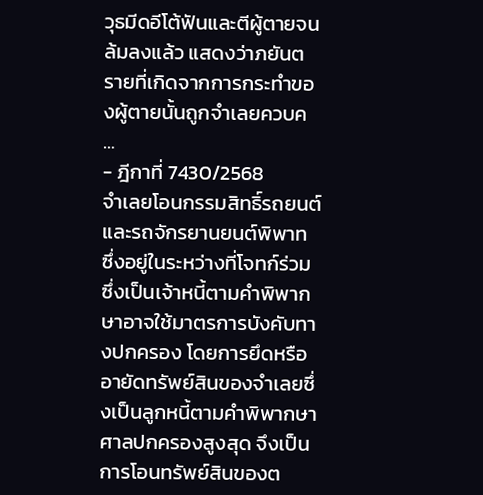วุธมีดอีโต้ฟันและตีผู้ตายจนล้มลงแล้ว แสดงว่าภยันตรายที่เกิดจากการกระทำของผู้ตายนั้นถูกจำเลยควบค …
- ฎีกาที่ 7430/2568
จำเลยโอนกรรมสิทธิ์รถยนต์และรถจักรยานยนต์พิพาท ซึ่งอยู่ในระหว่างที่โจทก์ร่วมซึ่งเป็นเจ้าหนี้ตามคำพิพากษาอาจใช้มาตรการบังคับทางปกครอง โดยการยึดหรืออายัดทรัพย์สินของจำเลยซึ่งเป็นลูกหนี้ตามคำพิพากษาศาลปกครองสูงสุด จึงเป็นการโอนทรัพย์สินของต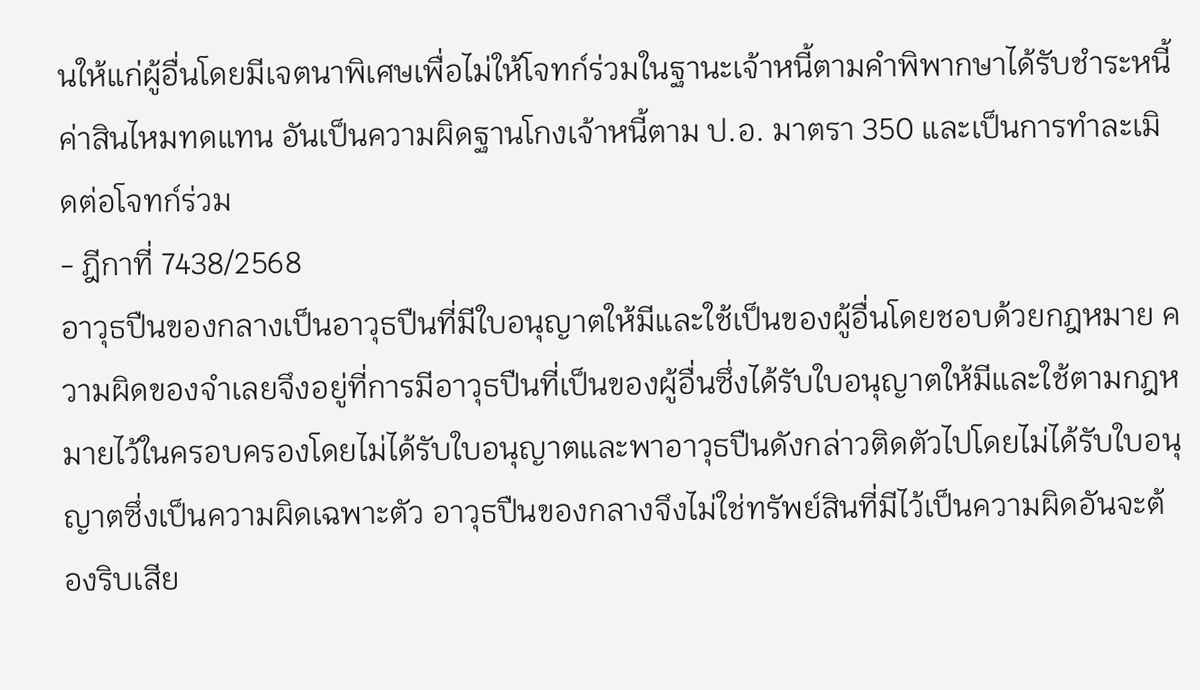นให้แก่ผู้อื่นโดยมีเจตนาพิเศษเพื่อไม่ให้โจทก์ร่วมในฐานะเจ้าหนี้ตามคำพิพากษาได้รับชำระหนี้ค่าสินไหมทดแทน อันเป็นความผิดฐานโกงเจ้าหนี้ตาม ป.อ. มาตรา 350 และเป็นการทำละเมิดต่อโจทก์ร่วม
- ฎีกาที่ 7438/2568
อาวุธปืนของกลางเป็นอาวุธปืนที่มีใบอนุญาตให้มีและใช้เป็นของผู้อื่นโดยชอบด้วยกฎหมาย ความผิดของจำเลยจึงอยู่ที่การมีอาวุธปืนที่เป็นของผู้อื่นซึ่งได้รับใบอนุญาตให้มีและใช้ตามกฎหมายไว้ในครอบครองโดยไม่ได้รับใบอนุญาตและพาอาวุธปืนดังกล่าวติดตัวไปโดยไม่ได้รับใบอนุญาตซึ่งเป็นความผิดเฉพาะตัว อาวุธปืนของกลางจึงไม่ใช่ทรัพย์สินที่มีไว้เป็นความผิดอันจะต้องริบเสีย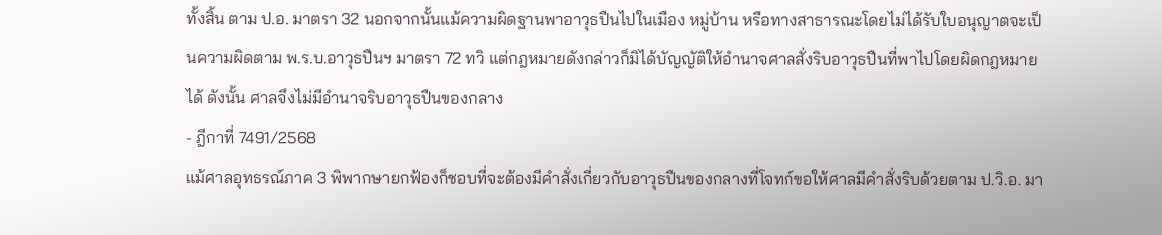ทั้งสิ้น ตาม ป.อ. มาตรา 32 นอกจากนั้นแม้ความผิดฐานพาอาวุธปืนไปในเมือง หมู่บ้าน หรือทางสาธารณะโดยไม่ได้รับใบอนุญาตจะเป็นความผิดตาม พ.ร.บ.อาวุธปืนฯ มาตรา 72 ทวิ แต่กฎหมายดังกล่าวก็มิได้บัญญัติให้อำนาจศาลสั่งริบอาวุธปืนที่พาไปโดยผิดกฎหมายได้ ดังนั้น ศาลจึงไม่มีอำนาจริบอาวุธปืนของกลาง
- ฎีกาที่ 7491/2568
แม้ศาลอุทธรณ์ภาค 3 พิพากษายกฟ้องก็ชอบที่จะต้องมีคำสั่งเกี่ยวกับอาวุธปืนของกลางที่โจทก์ขอให้ศาลมีคำสั่งริบด้วยตาม ป.วิ.อ. มา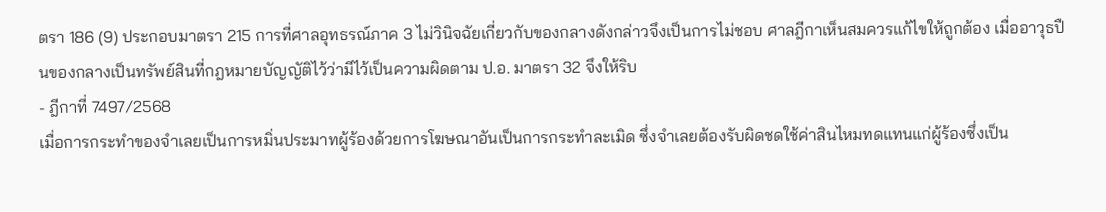ตรา 186 (9) ประกอบมาตรา 215 การที่ศาลอุทธรณ์ภาค 3 ไม่วินิจฉัยเกี่ยวกับของกลางดังกล่าวจึงเป็นการไม่ชอบ ศาลฎีกาเห็นสมควรแก้ไขให้ถูกต้อง เมื่ออาวุธปืนของกลางเป็นทรัพย์สินที่กฎหมายบัญญัติไว้ว่ามีไว้เป็นความผิดตาม ป.อ. มาตรา 32 จึงให้ริบ
- ฎีกาที่ 7497/2568
เมื่อการกระทำของจำเลยเป็นการหมิ่นประมาทผู้ร้องด้วยการโฆษณาอันเป็นการกระทำละเมิด ซึ่งจำเลยต้องรับผิดชดใช้ค่าสินไหมทดแทนแก่ผู้ร้องซึ่งเป็น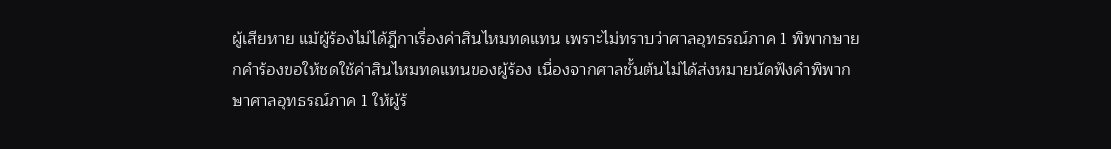ผู้เสียหาย แม้ผู้ร้องไม่ได้ฎีกาเรื่องค่าสินไหมทดแทน เพราะไม่ทราบว่าศาลอุทธรณ์ภาค 1 พิพากษายกคำร้องขอให้ชดใช้ค่าสินไหมทดแทนของผู้ร้อง เนื่องจากศาลชั้นต้นไม่ได้ส่งหมายนัดฟังคำพิพากษาศาลอุทธรณ์ภาค 1 ให้ผู้ร้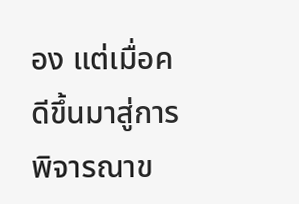อง แต่เมื่อคดีขึ้นมาสู่การพิจารณาข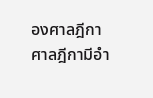องศาลฎีกา ศาลฎีกามีอำ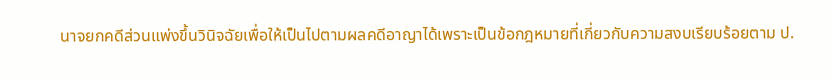นาจยกคดีส่วนแพ่งขึ้นวินิจฉัยเพื่อให้เป็นไปตามผลคดีอาญาได้เพราะเป็นข้อกฎหมายที่เกี่ยวกับความสงบเรียบร้อยตาม ป.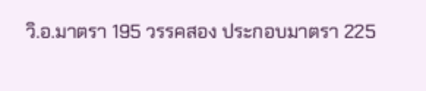วิ.อ.มาตรา 195 วรรคสอง ประกอบมาตรา 225